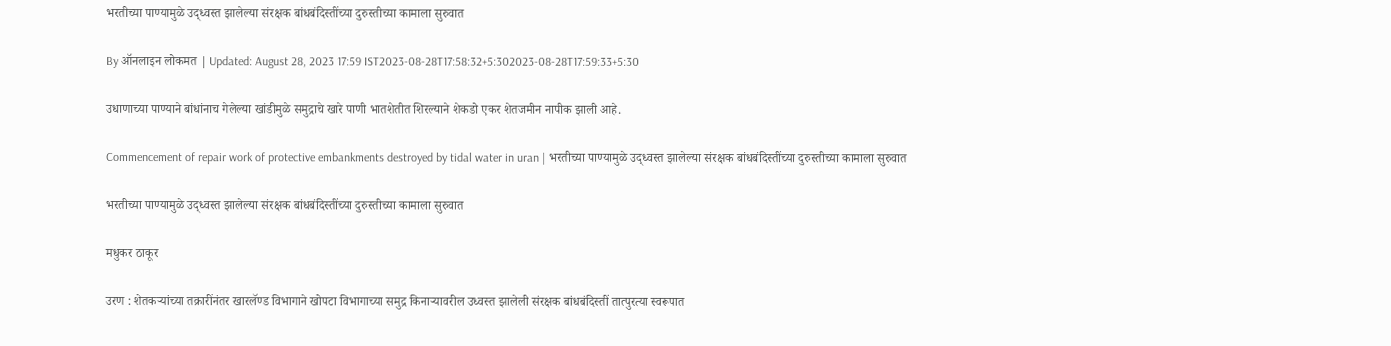भरतीच्या पाण्यामुळे उद्ध्वस्त झालेल्या संरक्षक बांधबंदिस्तींच्या दुरुस्तीच्या कामाला सुरुवात

By ऑनलाइन लोकमत | Updated: August 28, 2023 17:59 IST2023-08-28T17:58:32+5:302023-08-28T17:59:33+5:30

उधाणाच्या पाण्याने बांधांनाच गेलेल्या खांडीमुळे समुद्राचे खारे पाणी भातशेतीत शिरल्याने शेकडो एकर शेतजमीन नापीक झाली आहे.

Commencement of repair work of protective embankments destroyed by tidal water in uran | भरतीच्या पाण्यामुळे उद्ध्वस्त झालेल्या संरक्षक बांधबंदिस्तींच्या दुरुस्तीच्या कामाला सुरुवात

भरतीच्या पाण्यामुळे उद्ध्वस्त झालेल्या संरक्षक बांधबंदिस्तींच्या दुरुस्तीच्या कामाला सुरुवात

मधुकर ठाकूर

उरण : शेतकऱ्यांच्या तक्रारींनंतर खारलॅण्ड विभागाने खोपटा विभागाच्या समुद्र किनाऱ्यावरील उध्वस्त झालेली संरक्षक बांधबंदिस्तीं तात्पुरत्या स्वरूपात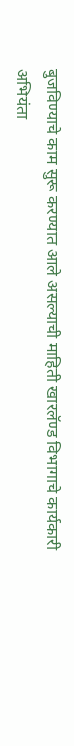बुजविण्याचे काम सुरू करण्यात आले असल्याची माहिती खारलॅण्ड विभागाचे कार्यकारी अभियंता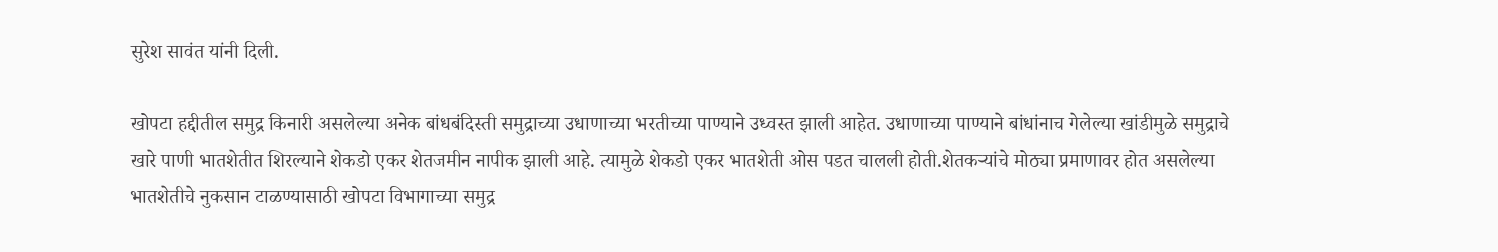सुरेश सावंत यांनी दिली.

खोपटा हद्दीतील समुद्र किनारी असलेल्या अनेक बांधबंदिस्ती समुद्राच्या उधाणाच्या भरतीच्या पाण्याने उध्वस्त झाली आहेत. उधाणाच्या पाण्याने बांधांनाच गेलेल्या खांडीमुळे समुद्राचे खारे पाणी भातशेतीत शिरल्याने शेकडो एकर शेतजमीन नापीक झाली आहे. त्यामुळे शेकडो एकर भातशेती ओस पडत चालली होती.शेतकऱ्यांचे मोठ्या प्रमाणावर होत असलेल्या भातशेतीचे नुकसान टाळण्यासाठी खोपटा विभागाच्या समुद्र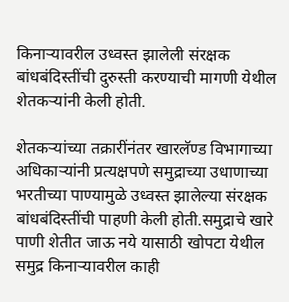किनाऱ्यावरील उध्वस्त झालेली संरक्षक बांधबंदिस्तींची दुरुस्ती करण्याची मागणी येथील शेतकऱ्यांनी केली होती.

शेतकऱ्यांच्या तक्रारींनंतर खारलॅण्ड विभागाच्या अधिकाऱ्यांनी प्रत्यक्षपणे समुद्राच्या उधाणाच्या भरतीच्या पाण्यामुळे उध्वस्त झालेल्या संरक्षक बांधबंदिस्तींची पाहणी केली होती.समुद्राचे खारे पाणी शेतीत जाऊ नये यासाठी खोपटा येथील समुद्र किनाऱ्यावरील काही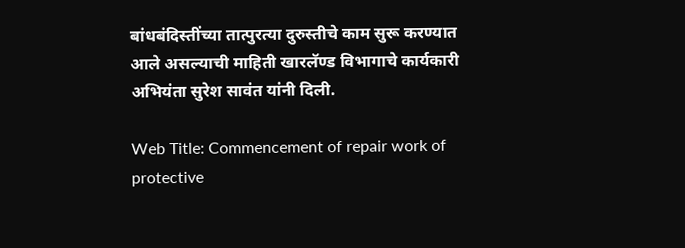बांधबंदिस्तींच्या तात्पुरत्या दुरुस्तीचे काम सुरू करण्यात आले असल्याची माहिती खारलॅण्ड विभागाचे कार्यकारी अभियंता सुरेश सावंत यांनी दिली.

Web Title: Commencement of repair work of protective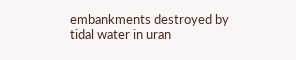embankments destroyed by tidal water in uran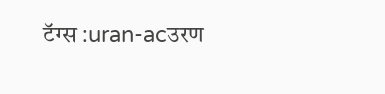टॅग्स :uran-acउरण